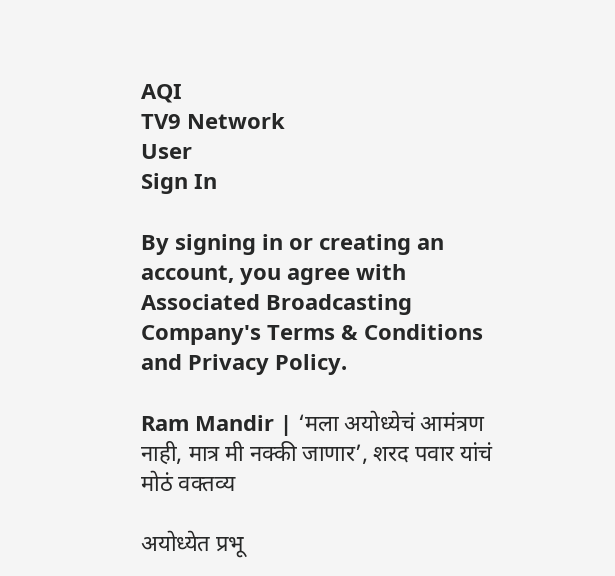AQI
TV9 Network
User
Sign In

By signing in or creating an account, you agree with Associated Broadcasting Company's Terms & Conditions and Privacy Policy.

Ram Mandir | ‘मला अयोध्येचं आमंत्रण नाही, मात्र मी नक्की जाणार’, शरद पवार यांचं मोठं वक्तव्य

अयोध्येत प्रभू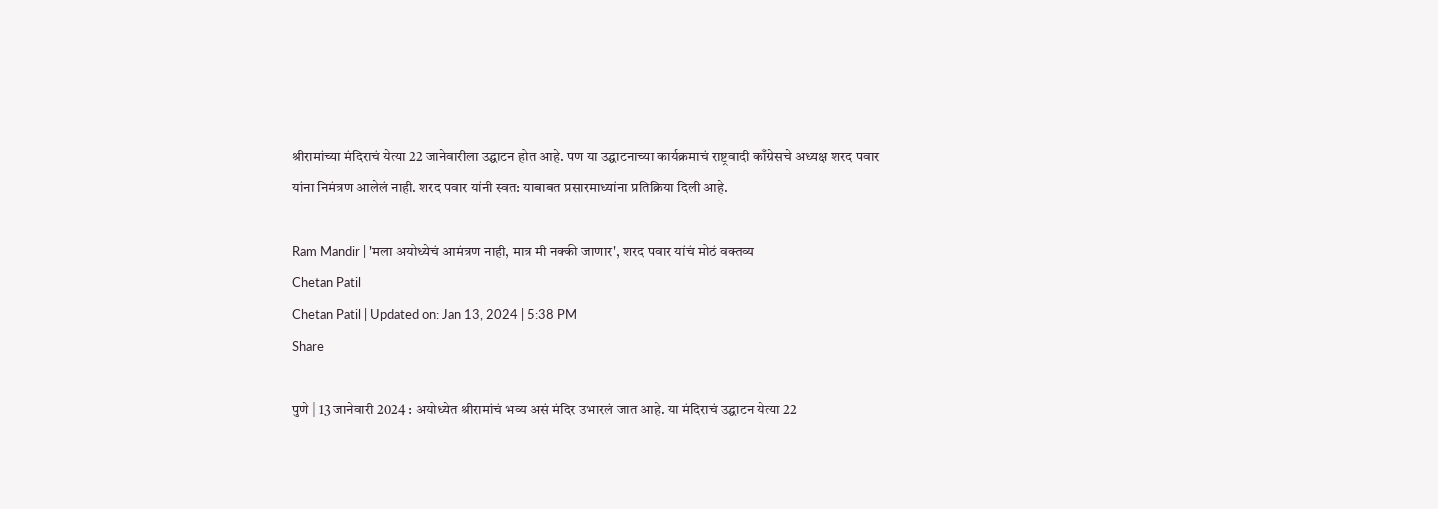श्रीरामांच्या मंदिराचं येत्या 22 जानेवारीला उद्घाटन होत आहे. पण या उद्घाटनाच्या कार्यक्रमाचं राष्ट्रवादी काँग्रेसचे अध्यक्ष शरद पवार यांना निमंत्रण आलेलं नाही. शरद पवार यांनी स्वत: याबाबत प्रसारमाध्यांना प्रतिक्रिया दिली आहे.

Ram Mandir | 'मला अयोध्येचं आमंत्रण नाही, मात्र मी नक्की जाणार', शरद पवार यांचं मोठं वक्तव्य
Chetan Patil
Chetan Patil | Updated on: Jan 13, 2024 | 5:38 PM
Share

पुणे | 13 जानेवारी 2024 : अयोध्येत श्रीरामांचं भव्य असं मंदिर उभारलं जात आहे. या मंदिराचं उद्घाटन येत्या 22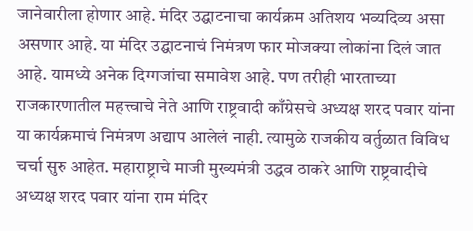जानेवारीला होणार आहे. मंदिर उद्घाटनाचा कार्यक्रम अतिशय भव्यदिव्य असा असणार आहे. या मंदिर उद्घाटनाचं निमंत्रण फार मोजक्या लोकांना दिलं जात आहे. यामध्ये अनेक दिग्गजांचा समावेश आहे. पण तरीही भारताच्या राजकारणातील महत्त्वाचे नेते आणि राष्ट्रवादी काँग्रेसचे अध्यक्ष शरद पवार यांना या कार्यक्रमाचं निमंत्रण अद्याप आलेलं नाही. त्यामुळे राजकीय वर्तुळात विविध चर्चा सुरु आहेत. महाराष्ट्राचे माजी मुख्यमंत्री उद्धव ठाकरे आणि राष्ट्रवादीचे अध्यक्ष शरद पवार यांना राम मंदिर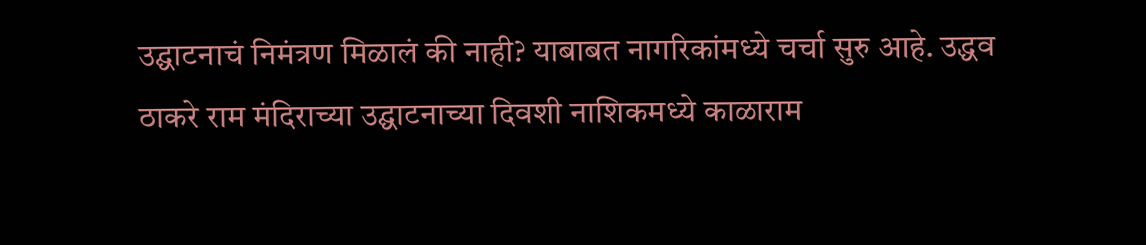उद्घाटनाचं निमंत्रण मिळालं की नाही? याबाबत नागरिकांमध्ये चर्चा सुरु आहे. उद्धव ठाकरे राम मंदिराच्या उद्घाटनाच्या दिवशी नाशिकमध्ये काळाराम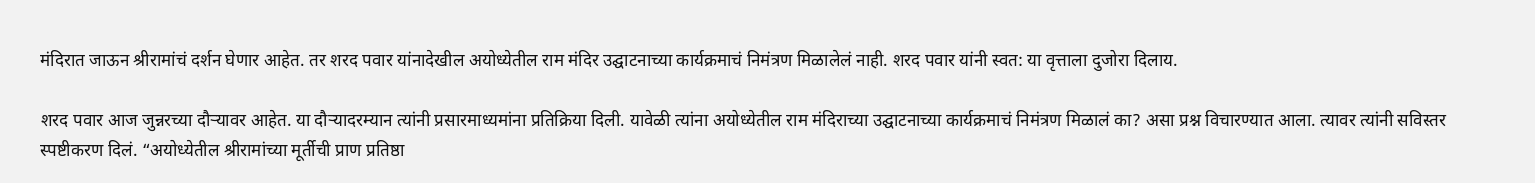मंदिरात जाऊन श्रीरामांचं दर्शन घेणार आहेत. तर शरद पवार यांनादेखील अयोध्येतील राम मंदिर उद्घाटनाच्या कार्यक्रमाचं निमंत्रण मिळालेलं नाही. शरद पवार यांनी स्वत: या वृत्ताला दुजोरा दिलाय.

शरद पवार आज जुन्नरच्या दौऱ्यावर आहेत. या दौऱ्यादरम्यान त्यांनी प्रसारमाध्यमांना प्रतिक्रिया दिली. यावेळी त्यांना अयोध्येतील राम मंदिराच्या उद्घाटनाच्या कार्यक्रमाचं निमंत्रण मिळालं का? असा प्रश्न विचारण्यात आला. त्यावर त्यांनी सविस्तर स्पष्टीकरण दिलं. “अयोध्येतील श्रीरामांच्या मूर्तीची प्राण प्रतिष्ठा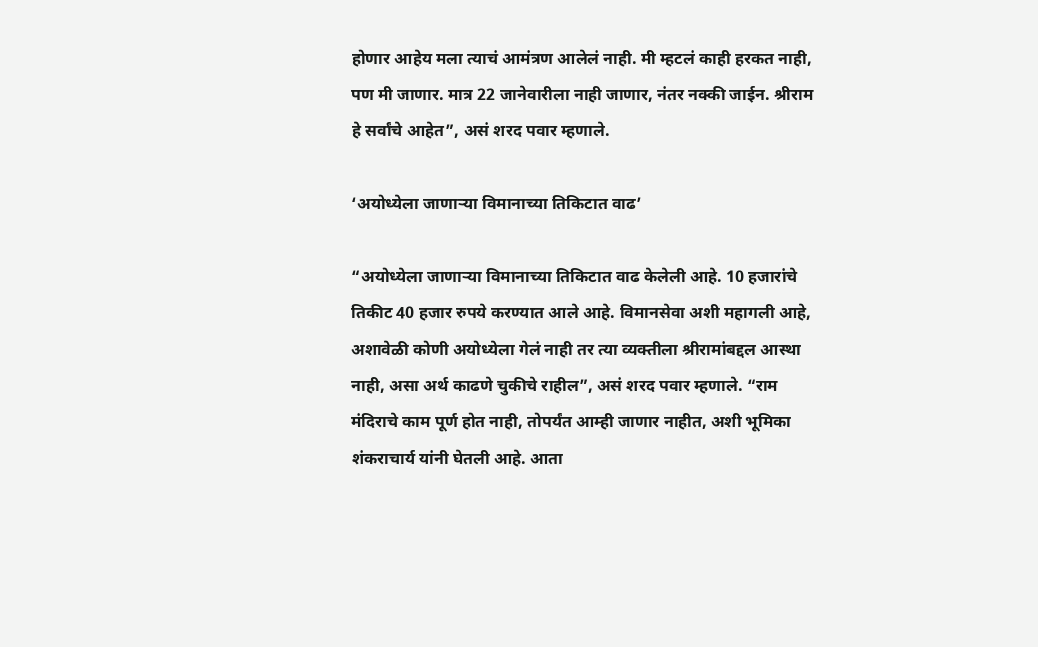होणार आहेय मला त्याचं आमंत्रण आलेलं नाही. मी म्हटलं काही हरकत नाही, पण मी जाणार. मात्र 22 जानेवारीला नाही जाणार, नंतर नक्की जाईन. श्रीराम हे सर्वांचे आहेत”, असं शरद पवार म्हणाले.

‘अयोध्येला जाणाऱ्या विमानाच्या तिकिटात वाढ’

“अयोध्येला जाणाऱ्या विमानाच्या तिकिटात वाढ केलेली आहे. 10 हजारांचे तिकीट 40 हजार रुपये करण्यात आले आहे. विमानसेवा अशी महागली आहे, अशावेळी कोणी अयोध्येला गेलं नाही तर त्या व्यक्तीला श्रीरामांबद्दल आस्था नाही, असा अर्थ काढणे चुकीचे राहील”, असं शरद पवार म्हणाले. “राम मंदिराचे काम पूर्ण होत नाही, तोपर्यंत आम्ही जाणार नाहीत, अशी भूमिका शंकराचार्य यांनी घेतली आहे. आता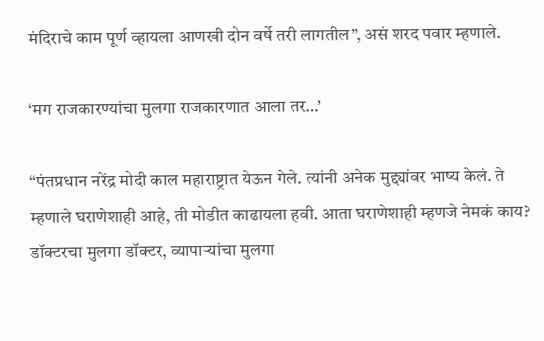मंदिराचे काम पूर्ण व्हायला आणखी दोन वर्षे तरी लागतील”, असं शरद पवार म्हणाले.

‘मग राजकारण्यांचा मुलगा राजकारणात आला तर…’

“पंतप्रधान नरेंद्र मोदी काल महाराष्ट्रात येऊन गेले. त्यांनी अनेक मुद्द्यांवर भाष्य केलं. ते म्हणाले घराणेशाही आहे, ती मोडीत काढायला हवी. आता घराणेशाही म्हणजे नेमकं काय? डॉक्टरचा मुलगा डॉक्टर, व्यापाऱ्यांचा मुलगा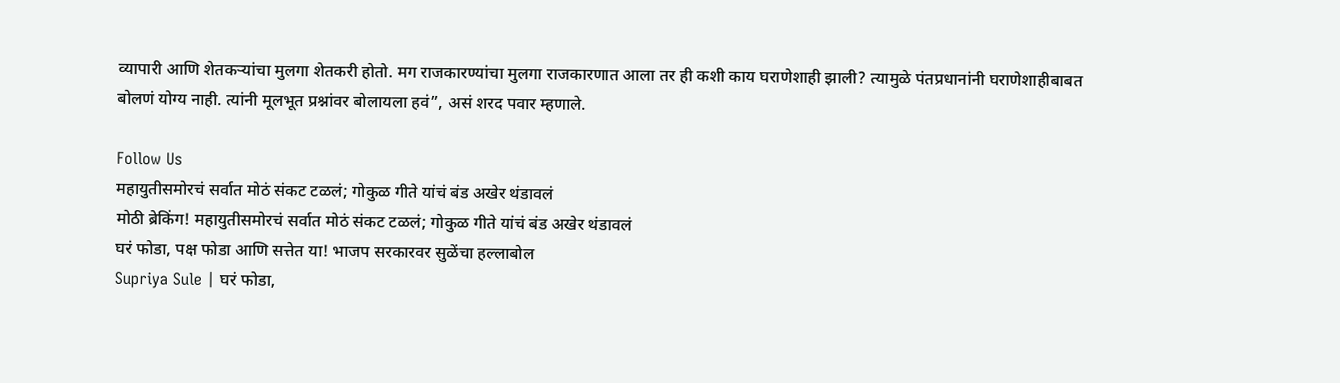व्यापारी आणि शेतकऱ्यांचा मुलगा शेतकरी होतो. मग राजकारण्यांचा मुलगा राजकारणात आला तर ही कशी काय घराणेशाही झाली? त्यामुळे पंतप्रधानांनी घराणेशाहीबाबत बोलणं योग्य नाही. त्यांनी मूलभूत प्रश्नांवर बोलायला हवं”, असं शरद पवार म्हणाले.

Follow Us
महायुतीसमोरचं सर्वात मोठं संकट टळलं; गोकुळ गीते यांचं बंड अखेर थंडावलं
मोठी ब्रेकिंग! महायुतीसमोरचं सर्वात मोठं संकट टळलं; गोकुळ गीते यांचं बंड अखेर थंडावलं
घरं फोडा, पक्ष फोडा आणि सत्तेत या! भाजप सरकारवर सुळेंचा हल्लाबोल
Supriya Sule | घरं फोडा,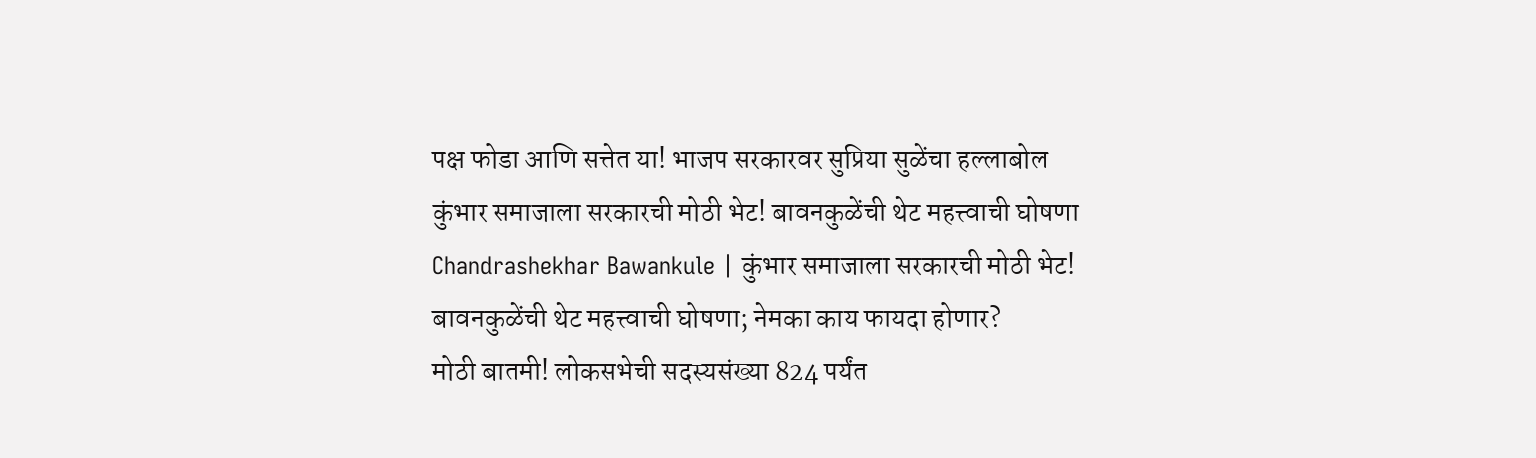पक्ष फोडा आणि सत्तेत या! भाजप सरकारवर सुप्रिया सुळेंचा हल्लाबोल
कुंभार समाजाला सरकारची मोठी भेट! बावनकुळेंची थेट महत्त्वाची घोषणा
Chandrashekhar Bawankule | कुंभार समाजाला सरकारची मोठी भेट! बावनकुळेंची थेट महत्त्वाची घोषणा; नेमका काय फायदा होणार?
मोठी बातमी! लोकसभेची सदस्यसंख्या 824 पर्यंत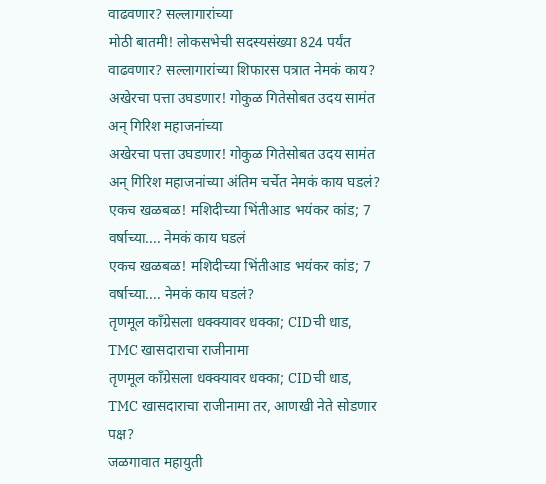वाढवणार? सल्लागारांच्या
मोठी बातमी! लोकसभेची सदस्यसंख्या 824 पर्यंत वाढवणार? सल्लागारांच्या शिफारस पत्रात नेमकं काय?
अखेरचा पत्ता उघडणार! गोकुळ गितेसोबत उदय सामंत अन् गिरिश महाजनांच्या
अखेरचा पत्ता उघडणार! गोकुळ गितेसोबत उदय सामंत अन् गिरिश महाजनांच्या अंतिम चर्चेत नेमकं काय घडलं?
एकच खळबळ! मशिदीच्या भिंतीआड भयंकर कांड; 7 वर्षाच्या.... नेमकं काय घडलं
एकच खळबळ! मशिदीच्या भिंतीआड भयंकर कांड; 7 वर्षाच्या.... नेमकं काय घडलं?
तृणमूल काँग्रेसला धक्क्यावर धक्का; CIDची धाड, TMC खासदाराचा राजीनामा
तृणमूल काँग्रेसला धक्क्यावर धक्का; CIDची धाड, TMC खासदाराचा राजीनामा तर, आणखी नेते सोडणार पक्ष?
जळगावात महायुती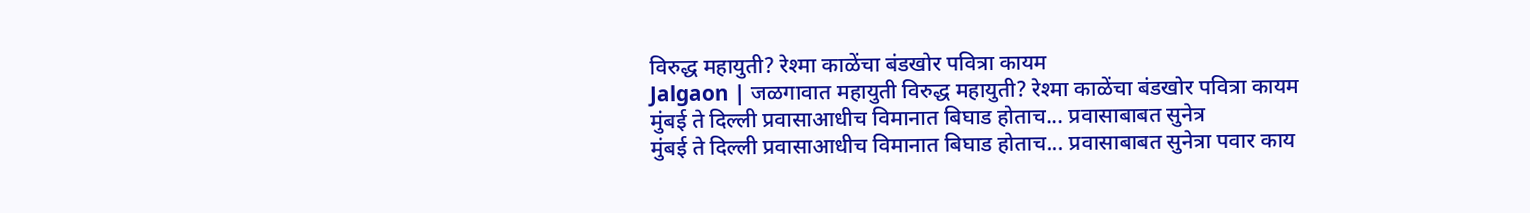विरुद्ध महायुती? रेश्मा काळेंचा बंडखोर पवित्रा कायम
Jalgaon | जळगावात महायुती विरुद्ध महायुती? रेश्मा काळेंचा बंडखोर पवित्रा कायम
मुंबई ते दिल्ली प्रवासाआधीच विमानात बिघाड होताच... प्रवासाबाबत सुनेत्र
मुंबई ते दिल्ली प्रवासाआधीच विमानात बिघाड होताच... प्रवासाबाबत सुनेत्रा पवार काय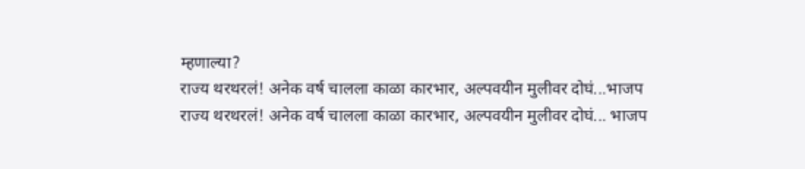म्हणाल्या?
राज्य थरथरलं! अनेक वर्ष चालला काळा कारभार, अल्पवयीन मुलीवर दोघं...भाजप
राज्य थरथरलं! अनेक वर्ष चालला काळा कारभार, अल्पवयीन मुलीवर दोघं... भाजप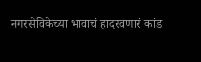नगरसेविकेच्या भावाचं हादरवणारं कांड